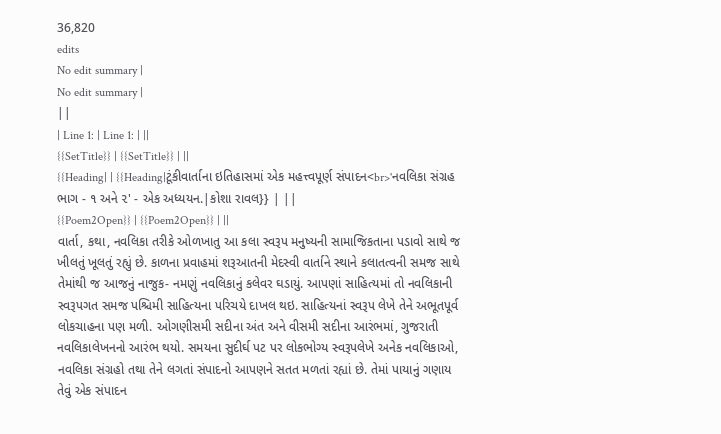36,820
edits
No edit summary |
No edit summary |
||
| Line 1: | Line 1: | ||
{{SetTitle}} | {{SetTitle}} | ||
{{Heading| | {{Heading|ટૂંકીવાર્તાના ઇતિહાસમાં એક મહત્ત્વપૂર્ણ સંપાદન<br>'નવલિકા સંગ્રહ ભાગ - ૧ અને ૨' - એક અધ્યયન.|કોશા રાવલ}} | ||
{{Poem2Open}} | {{Poem2Open}} | ||
વાર્તા, કથા, નવલિકા તરીકે ઓળખાતુ આ કલા સ્વરૂપ મનુષ્યની સામાજિકતાના પડાવો સાથે જ ખીલતું ખૂલતું રહ્યું છે. કાળના પ્રવાહમાં શરૂઆતની મેદસ્વી વાર્તાને સ્થાને કલાતત્વની સમજ સાથે તેમાંથી જ આજનું નાજુક- નમણું નવલિકાનું કલેવર ઘડાયું. આપણાં સાહિત્યમાં તો નવલિકાની સ્વરૂપગત સમજ પશ્ચિમી સાહિત્યના પરિચયે દાખલ થઇ. સાહિત્યનાં સ્વરૂપ લેખે તેને અભૂતપૂર્વ લોકચાહના પણ મળી. ઓગણીસમી સદીના અંત અને વીસમી સદીના આરંભમાં, ગુજરાતી નવલિકાલેખનનો આરંભ થયો. સમયના સુદીર્ઘ પટ પર લોકભોગ્ય સ્વરૂપલેખે અનેક નવલિકાઓ, નવલિકા સંગ્રહો તથા તેને લગતાં સંપાદનો આપણને સતત મળતાં રહ્યાં છે. તેમાં પાયાનું ગણાય તેવું એક સંપાદન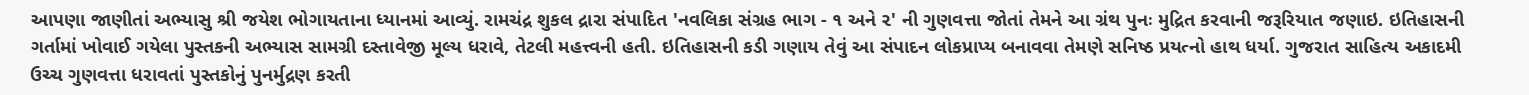આપણા જાણીતાં અભ્યાસુ શ્રી જયેશ ભોગાયતાના ધ્યાનમાં આવ્યું. રામચંદ્ર શુકલ દ્રારા સંપાદિત 'નવલિકા સંગ્રહ ભાગ - ૧ અને ૨' ની ગુણવત્તા જોતાં તેમને આ ગ્રંથ પુનઃ મુદ્રિત કરવાની જરૂરિયાત જણાઇ. ઇતિહાસની ગર્તામાં ખોવાઈ ગયેલા પુસ્તકની અભ્યાસ સામગ્રી દસ્તાવેજી મૂલ્ય ધરાવે, તેટલી મહત્ત્વની હતી. ઇતિહાસની કડી ગણાય તેવું આ સંપાદન લોકપ્રાપ્ય બનાવવા તેમણે સનિષ્ઠ પ્રયત્નો હાથ ધર્યા. ગુજરાત સાહિત્ય અકાદમી ઉચ્ચ ગુણવત્તા ધરાવતાં પુસ્તકોનું પુનર્મુદ્રણ કરતી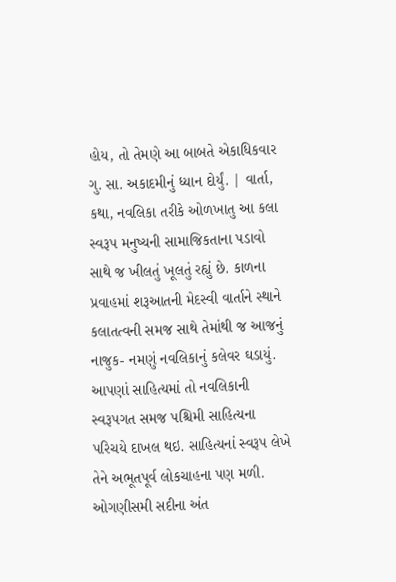હોય, તો તેમણે આ બાબતે એકાધિકવાર ગુ. સા. અકાદમીનું ધ્યાન દોર્યું. | વાર્તા, કથા, નવલિકા તરીકે ઓળખાતુ આ કલા સ્વરૂપ મનુષ્યની સામાજિકતાના પડાવો સાથે જ ખીલતું ખૂલતું રહ્યું છે. કાળના પ્રવાહમાં શરૂઆતની મેદસ્વી વાર્તાને સ્થાને કલાતત્વની સમજ સાથે તેમાંથી જ આજનું નાજુક- નમણું નવલિકાનું કલેવર ઘડાયું. આપણાં સાહિત્યમાં તો નવલિકાની સ્વરૂપગત સમજ પશ્ચિમી સાહિત્યના પરિચયે દાખલ થઇ. સાહિત્યનાં સ્વરૂપ લેખે તેને અભૂતપૂર્વ લોકચાહના પણ મળી. ઓગણીસમી સદીના અંત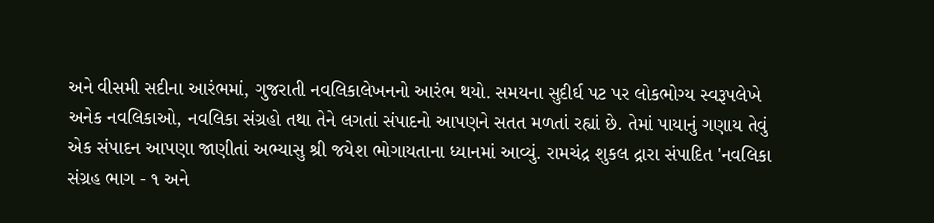અને વીસમી સદીના આરંભમાં, ગુજરાતી નવલિકાલેખનનો આરંભ થયો. સમયના સુદીર્ઘ પટ પર લોકભોગ્ય સ્વરૂપલેખે અનેક નવલિકાઓ, નવલિકા સંગ્રહો તથા તેને લગતાં સંપાદનો આપણને સતત મળતાં રહ્યાં છે. તેમાં પાયાનું ગણાય તેવું એક સંપાદન આપણા જાણીતાં અભ્યાસુ શ્રી જયેશ ભોગાયતાના ધ્યાનમાં આવ્યું. રામચંદ્ર શુકલ દ્રારા સંપાદિત 'નવલિકા સંગ્રહ ભાગ - ૧ અને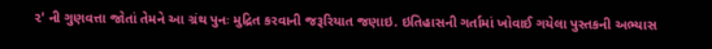૨' ની ગુણવત્તા જોતાં તેમને આ ગ્રંથ પુનઃ મુદ્રિત કરવાની જરૂરિયાત જણાઇ. ઇતિહાસની ગર્તામાં ખોવાઈ ગયેલા પુસ્તકની અભ્યાસ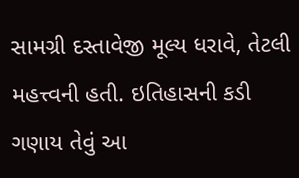સામગ્રી દસ્તાવેજી મૂલ્ય ધરાવે, તેટલી મહત્ત્વની હતી. ઇતિહાસની કડી ગણાય તેવું આ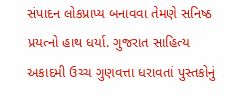સંપાદન લોકપ્રાપ્ય બનાવવા તેમણે સનિષ્ઠ પ્રયત્નો હાથ ધર્યા. ગુજરાત સાહિત્ય અકાદમી ઉચ્ચ ગુણવત્તા ધરાવતાં પુસ્તકોનું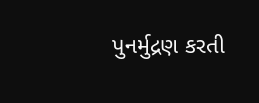પુનર્મુદ્રણ કરતી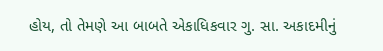હોય, તો તેમણે આ બાબતે એકાધિકવાર ગુ. સા. અકાદમીનું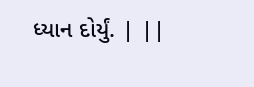ધ્યાન દોર્યું. | ||